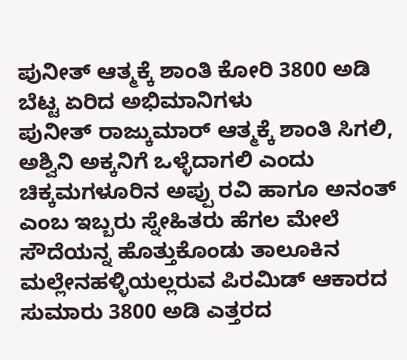ಪುನೀತ್ ಆತ್ಮಕ್ಕೆ ಶಾಂತಿ ಕೋರಿ 3800 ಅಡಿ ಬೆಟ್ಟ ಏರಿದ ಅಭಿಮಾನಿಗಳು
ಪುನೀತ್ ರಾಜ್ಕುಮಾರ್ ಆತ್ಮಕ್ಕೆ ಶಾಂತಿ ಸಿಗಲಿ, ಅಶ್ವಿನಿ ಅಕ್ಕನಿಗೆ ಒಳ್ಳೆದಾಗಲಿ ಎಂದು ಚಿಕ್ಕಮಗಳೂರಿನ ಅಪ್ಪು ರವಿ ಹಾಗೂ ಅನಂತ್ ಎಂಬ ಇಬ್ಬರು ಸ್ನೇಹಿತರು ಹೆಗಲ ಮೇಲೆ ಸೌದೆಯನ್ನ ಹೊತ್ತುಕೊಂಡು ತಾಲೂಕಿನ ಮಲ್ಲೇನಹಳ್ಳಿಯಲ್ಲರುವ ಪಿರಮಿಡ್ ಆಕಾರದ ಸುಮಾರು 3800 ಅಡಿ ಎತ್ತರದ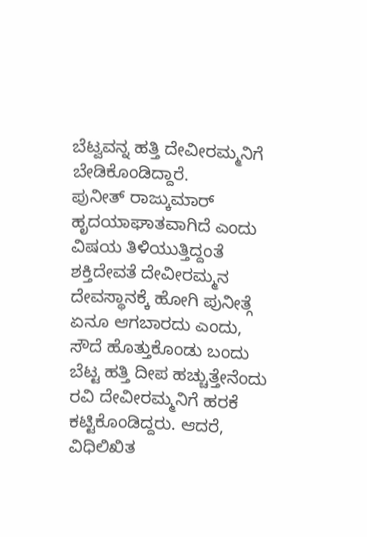ಬೆಟ್ವವನ್ನ ಹತ್ತಿ ದೇವೀರಮ್ಮನಿಗೆ ಬೇಡಿಕೊಂಡಿದ್ದಾರೆ.
ಪುನೀತ್ ರಾಜ್ಕುಮಾರ್ ಹೃದಯಾಘಾತವಾಗಿದೆ ಎಂದು ವಿಷಯ ತಿಳಿಯುತ್ತಿದ್ದಂತೆ ಶಕ್ತಿದೇವತೆ ದೇವೀರಮ್ಮನ ದೇವಸ್ಥಾನಕ್ಕೆ ಹೋಗಿ ಪುನೀತ್ಗೆ ಏನೂ ಆಗಬಾರದು ಎಂದು, ಸೌದೆ ಹೊತ್ತುಕೊಂಡು ಬಂದು ಬೆಟ್ಟ ಹತ್ತಿ ದೀಪ ಹಚ್ಚುತ್ತೇನೆಂದು ರವಿ ದೇವೀರಮ್ಮನಿಗೆ ಹರಕೆ ಕಟ್ಟಿಕೊಂಡಿದ್ದರು. ಆದರೆ, ವಿಧಿಲಿಖಿತ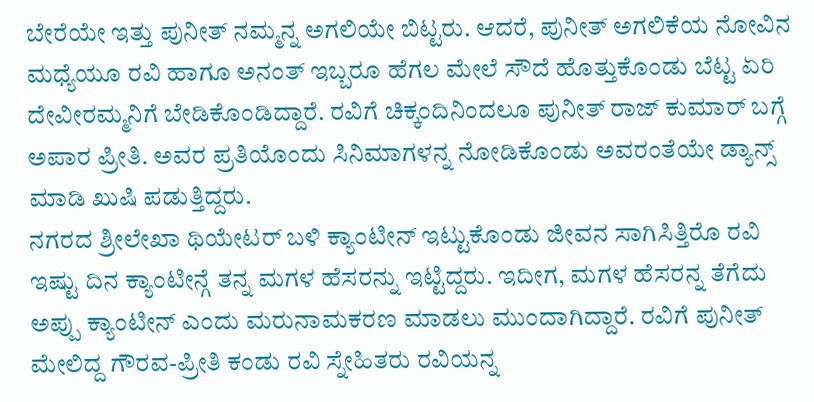ಬೇರೆಯೇ ಇತ್ತು ಪುನೀತ್ ನಮ್ಮನ್ನ ಅಗಲಿಯೇ ಬಿಟ್ಟರು. ಆದರೆ, ಪುನೀತ್ ಅಗಲಿಕೆಯ ನೋವಿನ ಮಧ್ಯೆಯೂ ರವಿ ಹಾಗೂ ಅನಂತ್ ಇಬ್ಬರೂ ಹೆಗಲ ಮೇಲೆ ಸೌದೆ ಹೊತ್ತುಕೊಂಡು ಬೆಟ್ಟ ಏರಿ ದೇವೀರಮ್ಮನಿಗೆ ಬೇಡಿಕೊಂಡಿದ್ದಾರೆ. ರವಿಗೆ ಚಿಕ್ಕಂದಿನಿಂದಲೂ ಪುನೀತ್ ರಾಜ್ ಕುಮಾರ್ ಬಗ್ಗೆ ಅಪಾರ ಪ್ರೀತಿ. ಅವರ ಪ್ರತಿಯೊಂದು ಸಿನಿಮಾಗಳನ್ನ ನೋಡಿಕೊಂಡು ಅವರಂತೆಯೇ ಡ್ಯಾನ್ಸ್ ಮಾಡಿ ಖುಷಿ ಪಡುತ್ತಿದ್ದರು.
ನಗರದ ಶ್ರೀಲೇಖಾ ಥಿಯೇಟರ್ ಬಳಿ ಕ್ಯಾಂಟೀನ್ ಇಟ್ಟುಕೊಂಡು ಜೀವನ ಸಾಗಿಸಿತ್ತಿರೊ ರವಿ ಇಷ್ಟು ದಿನ ಕ್ಯಾಂಟೀನ್ಗೆ ತನ್ನ ಮಗಳ ಹೆಸರನ್ನು ಇಟ್ಟಿದ್ದರು. ಇದೀಗ, ಮಗಳ ಹೆಸರನ್ನ ತೆಗೆದು ಅಪ್ಪು ಕ್ಯಾಂಟೀನ್ ಎಂದು ಮರುನಾಮಕರಣ ಮಾಡಲು ಮುಂದಾಗಿದ್ದಾರೆ. ರವಿಗೆ ಪುನೀತ್ ಮೇಲಿದ್ದ ಗೌರವ-ಪ್ರೀತಿ ಕಂಡು ರವಿ ಸ್ನೇಹಿತರು ರವಿಯನ್ನ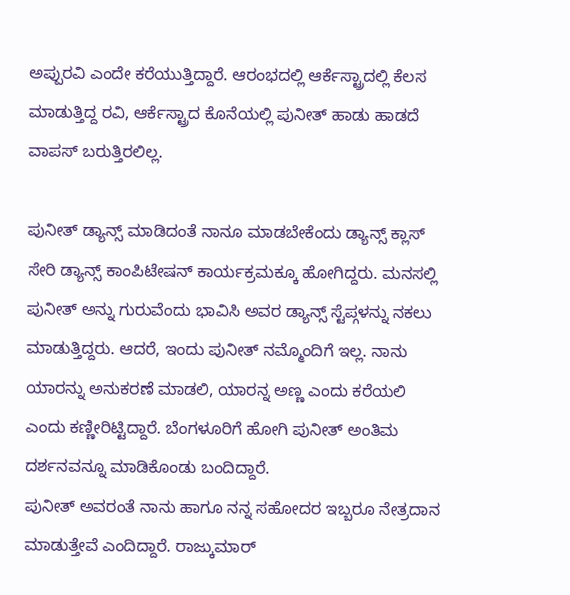ಅಪ್ಪುರವಿ ಎಂದೇ ಕರೆಯುತ್ತಿದ್ದಾರೆ. ಆರಂಭದಲ್ಲಿ ಆರ್ಕೆಸ್ಟ್ರಾದಲ್ಲಿ ಕೆಲಸ ಮಾಡುತ್ತಿದ್ದ ರವಿ, ಆರ್ಕೆಸ್ಟ್ರಾದ ಕೊನೆಯಲ್ಲಿ ಪುನೀತ್ ಹಾಡು ಹಾಡದೆ ವಾಪಸ್ ಬರುತ್ತಿರಲಿಲ್ಲ.

ಪುನೀತ್ ಡ್ಯಾನ್ಸ್ ಮಾಡಿದಂತೆ ನಾನೂ ಮಾಡಬೇಕೆಂದು ಡ್ಯಾನ್ಸ್ ಕ್ಲಾಸ್ ಸೇರಿ ಡ್ಯಾನ್ಸ್ ಕಾಂಪಿಟೇಷನ್ ಕಾರ್ಯಕ್ರಮಕ್ಕೂ ಹೋಗಿದ್ದರು. ಮನಸಲ್ಲಿ ಪುನೀತ್ ಅನ್ನು ಗುರುವೆಂದು ಭಾವಿಸಿ ಅವರ ಡ್ಯಾನ್ಸ್ ಸ್ಟೆಪ್ಗಳನ್ನು ನಕಲು ಮಾಡುತ್ತಿದ್ದರು. ಆದರೆ, ಇಂದು ಪುನೀತ್ ನಮ್ಮೊಂದಿಗೆ ಇಲ್ಲ. ನಾನು ಯಾರನ್ನು ಅನುಕರಣೆ ಮಾಡಲಿ, ಯಾರನ್ನ ಅಣ್ಣ ಎಂದು ಕರೆಯಲಿ ಎಂದು ಕಣ್ಣೀರಿಟ್ಟಿದ್ದಾರೆ. ಬೆಂಗಳೂರಿಗೆ ಹೋಗಿ ಪುನೀತ್ ಅಂತಿಮ ದರ್ಶನವನ್ನೂ ಮಾಡಿಕೊಂಡು ಬಂದಿದ್ದಾರೆ.
ಪುನೀತ್ ಅವರಂತೆ ನಾನು ಹಾಗೂ ನನ್ನ ಸಹೋದರ ಇಬ್ಬರೂ ನೇತ್ರದಾನ ಮಾಡುತ್ತೇವೆ ಎಂದಿದ್ದಾರೆ. ರಾಜ್ಕುಮಾರ್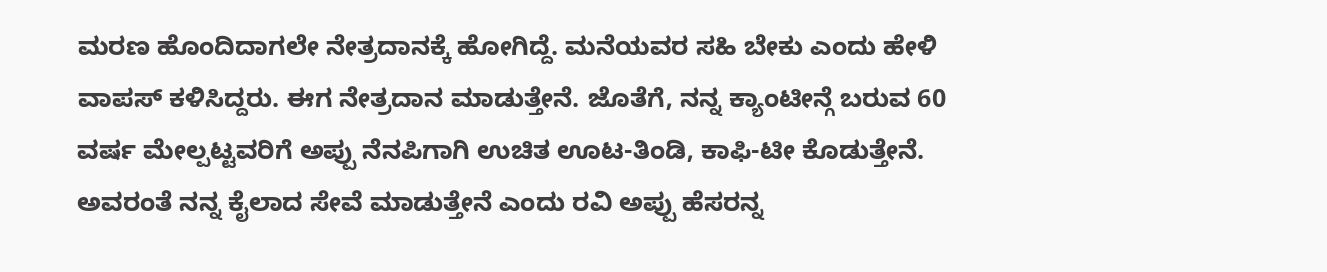ಮರಣ ಹೊಂದಿದಾಗಲೇ ನೇತ್ರದಾನಕ್ಕೆ ಹೋಗಿದ್ದೆ. ಮನೆಯವರ ಸಹಿ ಬೇಕು ಎಂದು ಹೇಳಿ ವಾಪಸ್ ಕಳಿಸಿದ್ದರು. ಈಗ ನೇತ್ರದಾನ ಮಾಡುತ್ತೇನೆ. ಜೊತೆಗೆ, ನನ್ನ ಕ್ಯಾಂಟೀನ್ಗೆ ಬರುವ 60 ವರ್ಷ ಮೇಲ್ಪಟ್ಟವರಿಗೆ ಅಪ್ಪು ನೆನಪಿಗಾಗಿ ಉಚಿತ ಊಟ-ತಿಂಡಿ, ಕಾಫಿ-ಟೀ ಕೊಡುತ್ತೇನೆ. ಅವರಂತೆ ನನ್ನ ಕೈಲಾದ ಸೇವೆ ಮಾಡುತ್ತೇನೆ ಎಂದು ರವಿ ಅಪ್ಪು ಹೆಸರನ್ನ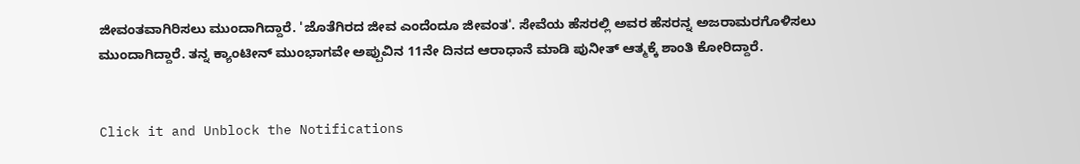ಜೀವಂತವಾಗಿರಿಸಲು ಮುಂದಾಗಿದ್ದಾರೆ. 'ಜೊತೆಗಿರದ ಜೀವ ಎಂದೆಂದೂ ಜೀವಂತ'. ಸೇವೆಯ ಹೆಸರಲ್ಲಿ ಅವರ ಹೆಸರನ್ನ ಅಜರಾಮರಗೊಳಿಸಲು ಮುಂದಾಗಿದ್ದಾರೆ. ತನ್ನ ಕ್ಯಾಂಟೀನ್ ಮುಂಭಾಗವೇ ಅಪ್ಪುವಿನ 11ನೇ ದಿನದ ಆರಾಧಾನೆ ಮಾಡಿ ಪುನೀತ್ ಆತ್ಮಕ್ಕೆ ಶಾಂತಿ ಕೋರಿದ್ದಾರೆ.


Click it and Unblock the Notifications